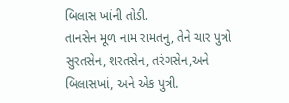બિલાસ ખાંની તોડી.
તાનસેન મૂળ નામ રામતનુ, તેને ચાર પુત્રો સુરતસેન, શરતસેન, તરંગસેન,અને બિલાસખાં, અને એક પુત્રી.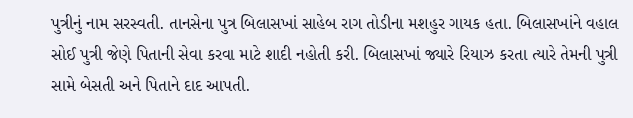પુત્રીનું નામ સરસ્વતી. તાનસેના પુત્ર બિલાસખાં સાહેબ રાગ તોડીના મશહુર ગાયક હતા. બિલાસખાંને વહાલ સોઈ પુત્રી જેણે પિતાની સેવા કરવા માટે શાદી નહોતી કરી. બિલાસખાં જ્યારે રિયાઝ કરતા ત્યારે તેમની પુત્રી સામે બેસતી અને પિતાને દાદ આપતી.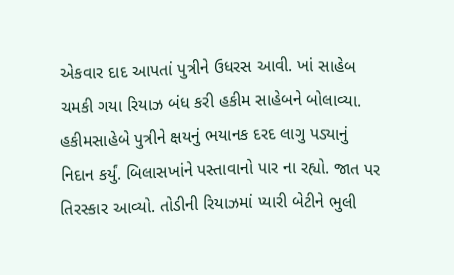એકવાર દાદ આપતાં પુત્રીને ઉધરસ આવી. ખાં સાહેબ ચમકી ગયા રિયાઝ બંધ કરી હકીમ સાહેબને બોલાવ્યા. હકીમસાહેબે પુત્રીને ક્ષયનું ભયાનક દરદ લાગુ પડ્યાનું નિદાન કર્યું. બિલાસખાંને પસ્તાવાનો પાર ના રહ્યો. જાત પર તિરસ્કાર આવ્યો. તોડીની રિયાઝમાં પ્યારી બેટીને ભુલી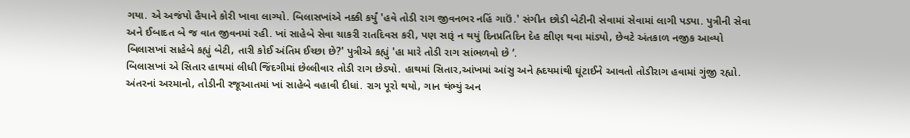ગયા. એ અજંપો હૈયાને કોરી ખાવા લાગ્યો. બિલાસખાંએ નક્કી કર્યું 'હવે તોડી રાગ જીવનભર નહિં ગાઉં.' સંગીત છોડી બેટીની સેવામાં સેવામાં લાગી પડ્યા. પુત્રીની સેવા અને ઈબાદત બે જ વાત જીવનમાં રહી. ખાં સાહેબે સેવા ચાકરી રાતદિવસ કરી, પણ સારૂં ન થયું દિનપ્રતિદિન દેહ ક્ષીણ થવા માંડ્યો, છેવટે અંતકાળ નજીક આવ્યો બિલાસખાં સાહેબે કહ્યું બેટી, તારી કોઈ અંતિમ ઈચ્છા છે?' પુત્રીએ કહ્યું 'હા મારે તોડી રાગ સાંભળવો છે ‘.
બિલાસખાં એ સિતાર હાથમાં લીધી જિંદગીમાં છેલ્લીવાર તોડી રાગ છેડ્યો. હાથમાં સિતાર,આંખમાં આંસુ અને હ્રદયમાંથી ઘૂંટાઈને આવતો તોડીરાગ હવામાં ગુંજી રહ્યો. અંતરનાં અરમાનો, તોડીની રજૂઆતમાં ખાં સાહેબે વહાવી દીધાં. રાગ પૂરો થયો, ગાન થંભ્યું અન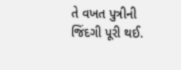તે વખત પુત્રીની જિંદગી પૂરી થઈ.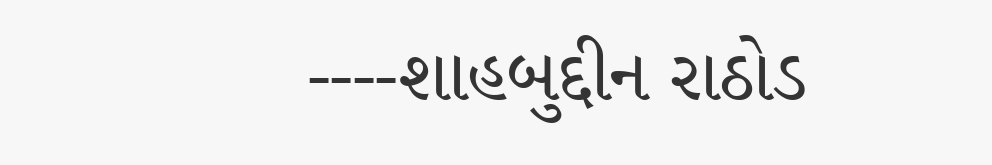----શાહબુદ્દીન રાઠોડ